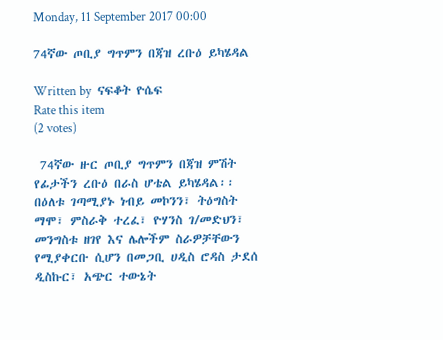Monday, 11 September 2017 00:00

74ኛው ጦቢያ ግጥምን በጃዝ ረቡዕ ይካሄዳል

Written by  ናፍቆት ዮሴፍ
Rate this item
(2 votes)

 74ኛው ዙር ጦቢያ ግጥምን በጃዝ ምሽት የፊታችን ረቡዕ በራስ ሆቴል ይካሄዳል፡፡
በዕለቱ ገጣሚያኑ ነብይ መኮንን፣ ትዕግስት ማሞ፣ ምስራቅ ተረፈ፣ ዮሃንስ ገ/መድህን፣ መንግስቱ ዘገየ እና ሌሎችም ስራዎቻቸውን የሚያቀርቡ ሲሆን በመጋቢ ሀዲስ ሮዳስ ታደሰ ዲስኩር፣ አጭር ተውኔት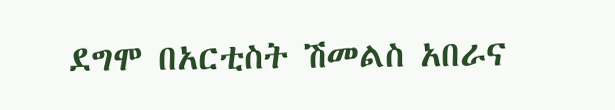ደግሞ በአርቲስት ሽመልስ አበራና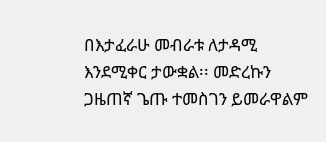በእታፈራሁ መብራቱ ለታዳሚ እንደሚቀር ታውቋል፡፡ መድረኩን ጋዜጠኛ ጌጡ ተመስገን ይመራዋልም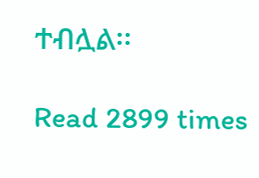ተብሏል፡፡

Read 2899 times